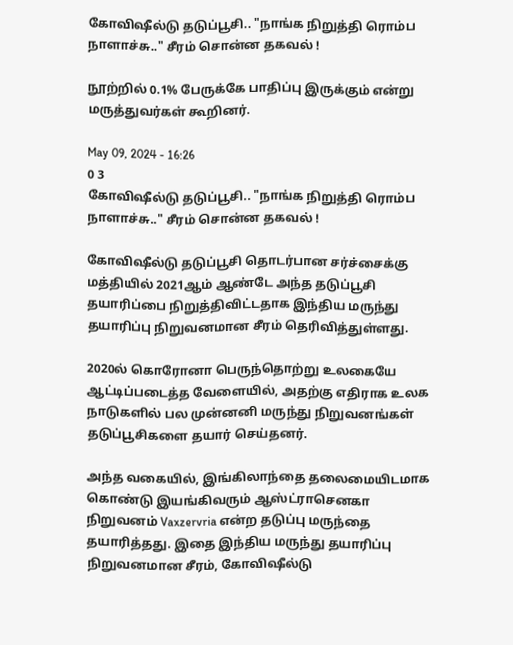கோவிஷீல்டு தடுப்பூசி.. "நாங்க நிறுத்தி ரொம்ப நாளாச்சு.." சீரம் சொன்ன தகவல் !

நூற்றில் 0.1% பேருக்கே பாதிப்பு இருக்கும் என்று மருத்துவர்கள் கூறினர்.

May 09, 2024 - 16:26
0 3
கோவிஷீல்டு தடுப்பூசி.. "நாங்க நிறுத்தி ரொம்ப நாளாச்சு.." சீரம் சொன்ன தகவல் !

கோவிஷீல்டு தடுப்பூசி தொடர்பான சர்ச்சைக்கு மத்தியில் 2021ஆம் ஆண்டே அந்த தடுப்பூசி தயாரிப்பை நிறுத்திவிட்டதாக இந்திய மருந்து தயாரிப்பு நிறுவனமான சீரம் தெரிவித்துள்ளது.

2020ல் கொரோனா பெருந்தொற்று உலகையே ஆட்டிப்படைத்த வேளையில், அதற்கு எதிராக உலக நாடுகளில் பல முன்னனி மருந்து நிறுவனங்கள் தடுப்பூசிகளை தயார் செய்தனர்.

அந்த வகையில், இங்கிலாந்தை தலைமையிடமாக கொண்டு இயங்கிவரும் ஆஸ்ட்ராசெனகா நிறுவனம் Vaxzervria என்ற தடுப்பு மருந்தை தயாரித்தது. இதை இந்திய மருந்து தயாரிப்பு நிறுவனமான சீரம், கோவிஷீல்டு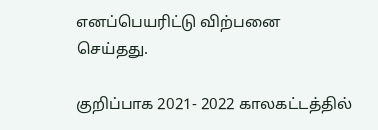எனப்பெயரிட்டு விற்பனை செய்தது.

குறிப்பாக 2021- 2022 காலகட்டத்தில்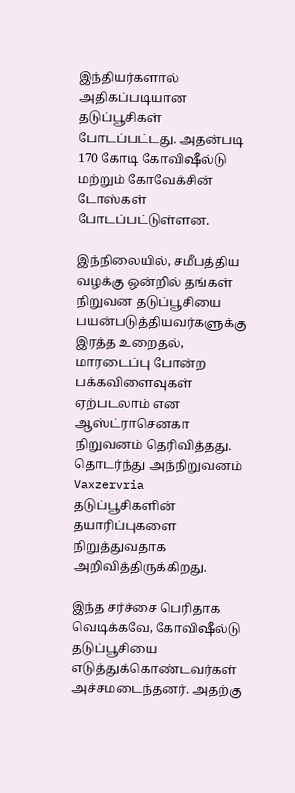இந்தியர்களால் அதிகப்படியான தடுப்பூசிகள் போடப்பட்டது. அதன்படி 170 கோடி கோவிஷீல்டு மற்றும் கோவேக்சின் டோஸ்கள் போடப்பட்டுள்ளன.

இந்நிலையில், சமீபத்திய வழக்கு ஒன்றில் தங்கள் நிறுவன தடுப்பூசியை பயன்படுத்தியவர்களுக்கு இரத்த உறைதல், மாரடைப்பு போன்ற பக்கவிளைவுகள் ஏற்படலாம் என ஆஸ்ட்ராசெனகா நிறுவனம் தெரிவித்தது. தொடர்ந்து அந்நிறுவனம் Vaxzervria தடுப்பூசிகளின் தயாரிப்புகளை நிறுத்துவதாக அறிவித்திருக்கிறது.

இந்த சர்ச்சை பெரிதாக வெடிக்கவே, கோவிஷீல்டு தடுப்பூசியை எடுத்துக்கொண்டவர்கள் அச்சமடைந்தனர். அதற்கு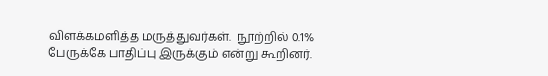விளக்கமளித்த மருத்துவர்கள்.  நூற்றில் 0.1% பேருக்கே பாதிப்பு இருக்கும் என்று கூறினர்.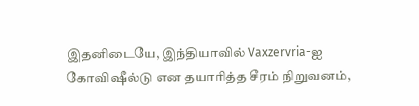இதனிடையே, இந்தியாவில் Vaxzervria-ஐ கோவிஷீல்டு என தயாரித்த சீரம் நிறுவனம்,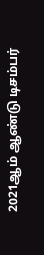2021ஆம் ஆண்டு டிசம்பர்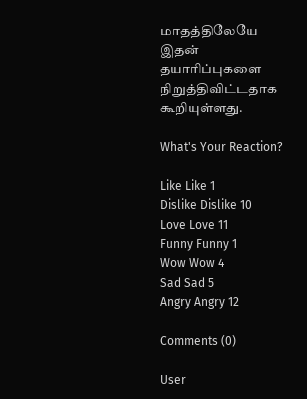மாதத்திலேயே இதன் தயாரிப்புகளை நிறுத்திவிட்டதாக கூறியுள்ளது.

What's Your Reaction?

Like Like 1
Dislike Dislike 10
Love Love 11
Funny Funny 1
Wow Wow 4
Sad Sad 5
Angry Angry 12

Comments (0)

User